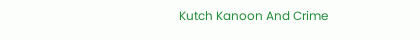Kutch Kanoon And Crime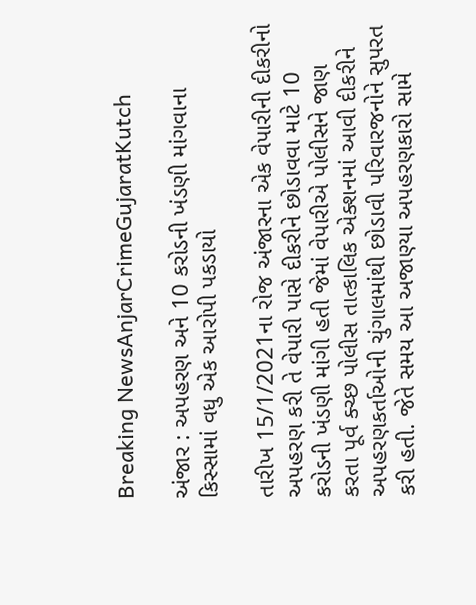Breaking NewsAnjarCrimeGujaratKutch

અંજાર : અપહરણ અને 10 કરોડની ખંડણી માંગવાના કિસ્સામાં વધુ એક આરોપી પકડાયો

તારીખ 15/1/2021ના રોજ અંજારના એક વેપારીની દીકરીનો અપહરણ કરી તે વેપારી પાસે દીકરીને છોડાવવા માટે 10 કરોડની ખંડણી માંગી હતી જેમાં વેપારીએ પોલીસને જાણ કરતા પૂર્વ ક્ચ્છ પોલીસ તાત્કાલિક એક્શનમાં આવી દીકરીને અપહરણકર્તાઓની ચુંગાલમાંથી છોડાવી પરિવારજનોને સુપરત કરી હતી. જેતે સમય આ અજાણ્યા અપહરણકારો સામે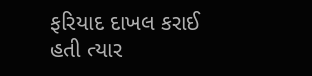ફરિયાદ દાખલ કરાઈ હતી ત્યાર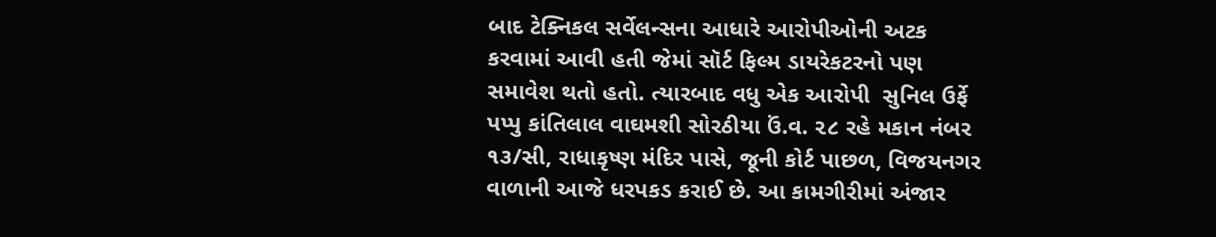બાદ ટેક્નિકલ સર્વેલન્સના આધારે આરોપીઓની અટક કરવામાં આવી હતી જેમાં સૉર્ટ ફિલ્મ ડાયરેકટરનો પણ સમાવેશ થતો હતો. ત્યારબાદ વધુ એક આરોપી  સુનિલ ઉર્ફે પપ્પુ કાંતિલાલ વાઘમશી સોરઠીયા ઉં.વ. ૨૮ રહે મકાન નંબર ૧૩/સી, રાધાકૃષ્ણ મંદિર પાસે, જૂની કોર્ટ પાછળ, વિજયનગર વાળાની આજે ધરપકડ કરાઈ છે. આ કામગીરીમાં અંજાર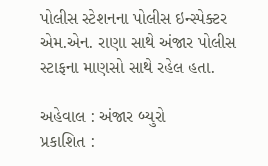પોલીસ સ્ટેશનના પોલીસ ઇન્સ્પેક્ટર એમ.એન. રાણા સાથે અંજાર પોલીસ સ્ટાફના માણસો સાથે રહેલ હતા.

અહેવાલ : અંજાર બ્યુરો
પ્રકાશિત :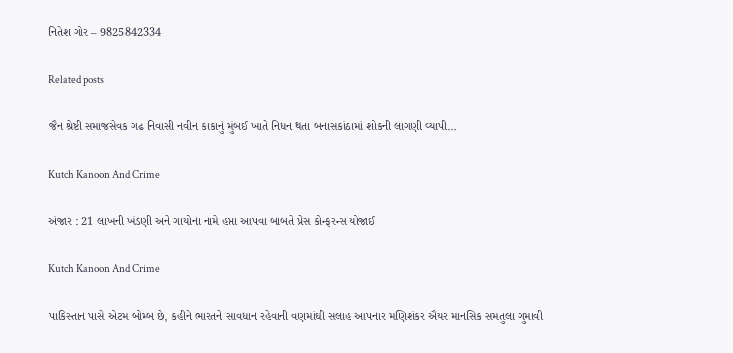નિતેશ ગોર – 9825842334

Related posts

જૈન શ્રેષ્ટી સમાજસેવક ગઢ નિવાસી નવીન કાકાનું મુંબઈ ખાતે નિધન થતા બનાસકાંઠામાં શોકની લાગણી વ્યાપી…

Kutch Kanoon And Crime

અંજાર : 21 લાખની ખંડણી અને ગાયોના નામે હપ્તા આપવા બાબતે પ્રેસ કોન્ફરન્સ યોજાઈ

Kutch Kanoon And Crime

પાકિસ્તાન પાસે એટમ બોમ્બ છે, કહીને ભારતને સાવધાન રહેવાની વણમાંઘી સલાહ આપનાર મણિશંકર ઐયર માનસિક સમતુલા ગુમાવી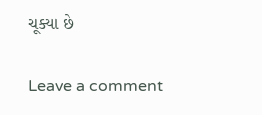ચૂક્યા છે

Leave a comment